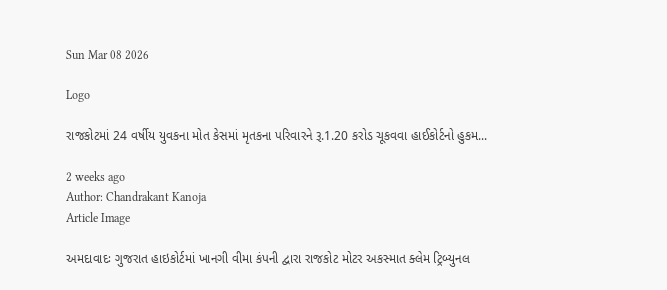Sun Mar 08 2026

Logo

રાજકોટમાં 24 વર્ષીય યુવકના મોત કેસમાં મૃતકના પરિવારને રૂ.1.20 કરોડ ચૂકવવા હાઈકોર્ટનો હુકમ...

2 weeks ago
Author: Chandrakant Kanoja
Article Image

અમદાવાદઃ ગુજરાત હાઇકોર્ટમાં ખાનગી વીમા કંપની દ્વારા રાજકોટ મોટર અકસ્માત ક્લેમ ટ્રિબ્યુનલ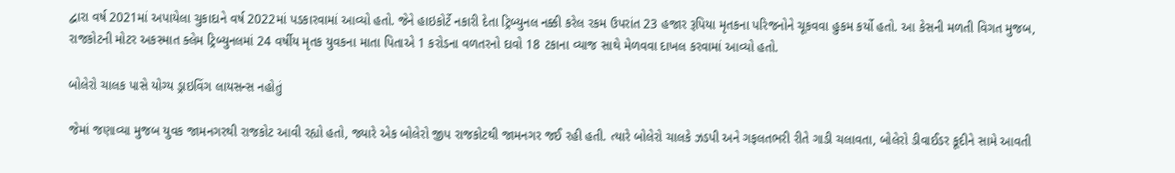દ્વારા વર્ષ 2021માં અપાયેલા ચુકાદાને વર્ષ 2022માં પડકારવામાં આવ્યો હતો. જેને હાઇકોર્ટે નકારી દેતા ટ્રિબ્યુનલ નક્કી કરેલ રકમ ઉપરાંત 23 હજાર રૂપિયા મૃતકના પરિજનોને ચૂકવવા હુકમ કર્યો હતો. આ કેસની મળતી વિગત મુજબ, રાજકોટની મોટર અકસ્માત ક્લેમ ટ્રિબ્યુનલમાં 24 વર્ષીય મૃતક યુવકના માતા પિતાએ 1 કરોડના વળતરનો દાવો 18 ટકાના વ્યાજ સાથે મેળવવા દાખલ કરવામાં આવ્યો હતો.

બોલેરો ચાલક પાસે યોગ્ય ડ્રાઇવિંગ લાયસન્સ નહોતું

જેમાં જણાવ્યા મુજબ યુવક જામનગરથી રાજકોટ આવી રહ્યો હતો, જ્યારે એક બોલેરો જીપ રાજકોટથી જામનગર જઈ રહી હતી. ત્યારે બોલેરો ચાલકે ઝડપી અને ગફલતભરી રીતે ગાડી ચલાવતા, બોલેરો ડીવાઈડર કૂદીને સામે આવતી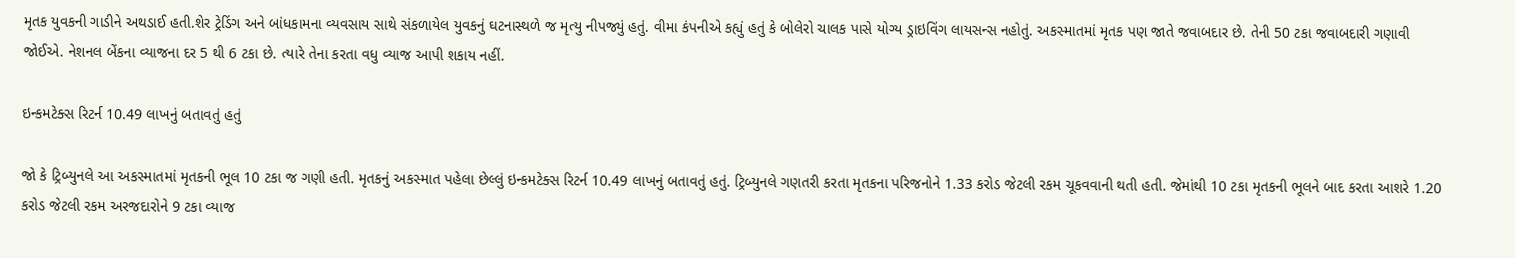મૃતક યુવકની ગાડીને અથડાઈ હતી.શેર ટ્રેડિંગ અને બાંધકામના વ્યવસાય સાથે સંકળાયેલ યુવકનું ઘટનાસ્થળે જ મૃત્યુ નીપજ્યું હતું. વીમા કંપનીએ કહ્યું હતું કે બોલેરો ચાલક પાસે યોગ્ય ડ્રાઇવિંગ લાયસન્સ નહોતું. અકસ્માતમાં મૃતક પણ જાતે જવાબદાર છે. તેની 50 ટકા જવાબદારી ગણાવી જોઈએ. નેશનલ બેંકના વ્યાજના દર 5 થી 6 ટકા છે. ત્યારે તેના કરતા વધુ વ્યાજ આપી શકાય નહીં.

ઇન્કમટેક્સ રિટર્ન 10.49 લાખનું બતાવતું હતું

જો કે ટ્રિબ્યુનલે આ અકસ્માતમાં મૃતકની ભૂલ 10 ટકા જ ગણી હતી. મૃતકનું અકસ્માત પહેલા છેલ્લું ઇન્કમટેક્સ રિટર્ન 10.49 લાખનું બતાવતું હતું. ટ્રિબ્યુનલે ગણતરી કરતા મૃતકના પરિજનોને 1.33 કરોડ જેટલી રકમ ચૂકવવાની થતી હતી. જેમાંથી 10 ટકા મૃતકની ભૂલને બાદ કરતા આશરે 1.20 કરોડ જેટલી રકમ અરજદારોને 9 ટકા વ્યાજ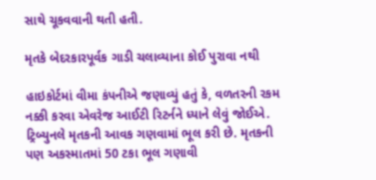સાથે ચૂકવવાની થતી હતી.

મૃતકે બેદરકારપૂર્વક ગાડી ચલાવ્યાના કોઈ પુરાવા નથી

હાઇકોર્ટમાં વીમા કંપનીએ જણાવ્યું હતું કે, વળતરની રકમ નક્કી કરવા એવરેજ આઈટી રિટર્નને ધ્યાને લેવું જોઈએ. ટ્રિબ્યુનલે મૃતકની આવક ગણવામાં ભૂલ કરી છે. મૃતકની પણ અકસ્માતમાં 50 ટકા ભૂલ ગણાવી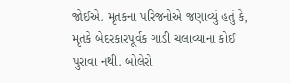જોઈએ. મૃતકના પરિજનોએ જણાવ્યું હતું કે, મૃતકે બેદરકારપૂર્વક ગાડી ચલાવ્યાના કોઈ પુરાવા નથી. બોલેરો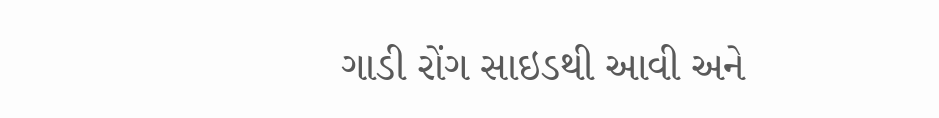ગાડી રોંગ સાઇડથી આવી અને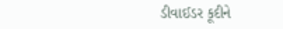ડીવાઈડર કૂદીને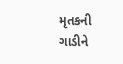મૃતકની ગાડીને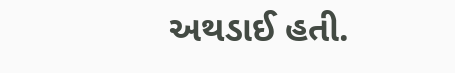અથડાઈ હતી.